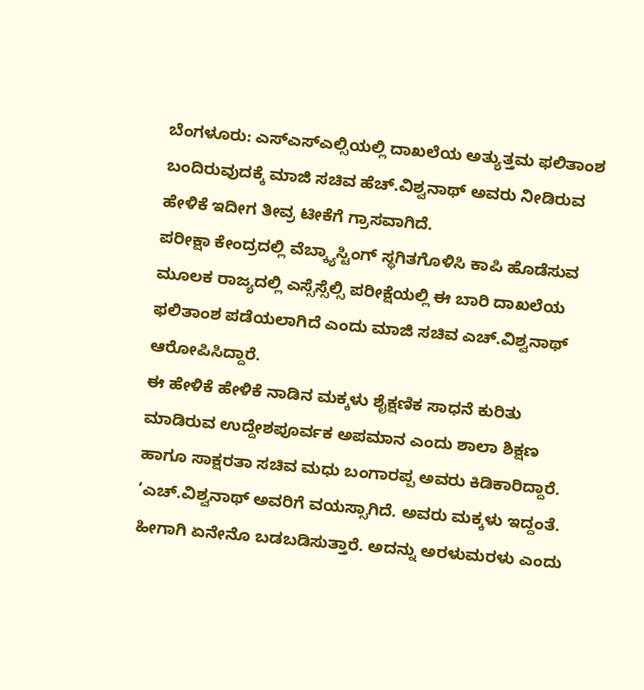ಬೆಂಗಳೂರು: ಎಸ್ಎಸ್ಎಲ್ಸಿಯಲ್ಲಿ ದಾಖಲೆಯ ಅತ್ಯುತ್ತಮ ಫಲಿತಾಂಶ ಬಂದಿರುವುದಕ್ಕೆ ಮಾಜಿ ಸಚಿವ ಹೆಚ್.ವಿಶ್ವನಾಥ್ ಅವರು ನೀಡಿರುವ ಹೇಳಿಕೆ ಇದೀಗ ತೀವ್ರ ಟೀಕೆಗೆ ಗ್ರಾಸವಾಗಿದೆ.
ಪರೀಕ್ಷಾ ಕೇಂದ್ರದಲ್ಲಿ ವೆಬ್ಕ್ಯಾಸ್ಟಿಂಗ್ ಸ್ಥಗಿತಗೊಳಿಸಿ ಕಾಪಿ ಹೊಡೆಸುವ ಮೂಲಕ ರಾಜ್ಯದಲ್ಲಿ ಎಸ್ಸೆಸ್ಸೆಲ್ಸಿ ಪರೀಕ್ಷೆಯಲ್ಲಿ ಈ ಬಾರಿ ದಾಖಲೆಯ ಫಲಿತಾಂಶ ಪಡೆಯಲಾಗಿದೆ ಎಂದು ಮಾಜಿ ಸಚಿವ ಎಚ್.ವಿಶ್ವನಾಥ್ ಆರೋಪಿಸಿದ್ದಾರೆ.
ಈ ಹೇಳಿಕೆ ಹೇಳಿಕೆ ನಾಡಿನ ಮಕ್ಕಳು ಶೈಕ್ಷಣಿಕ ಸಾಧನೆ ಕುರಿತು ಮಾಡಿರುವ ಉದ್ದೇಶಪೂರ್ವಕ ಅಪಮಾನ ಎಂದು ಶಾಲಾ ಶಿಕ್ಷಣ ಹಾಗೂ ಸಾಕ್ಷರತಾ ಸಚಿವ ಮಧು ಬಂಗಾರಪ್ಪ ಅವರು ಕಿಡಿಕಾರಿದ್ದಾರೆ.
‘ಎಚ್.ವಿಶ್ವನಾಥ್ ಅವರಿಗೆ ವಯಸ್ಸಾಗಿದೆ. ಅವರು ಮಕ್ಕಳು ಇದ್ದಂತೆ. ಹೀಗಾಗಿ ಏನೇನೊ ಬಡಬಡಿಸುತ್ತಾರೆ. ಅದನ್ನು ಅರಳುಮರಳು ಎಂದು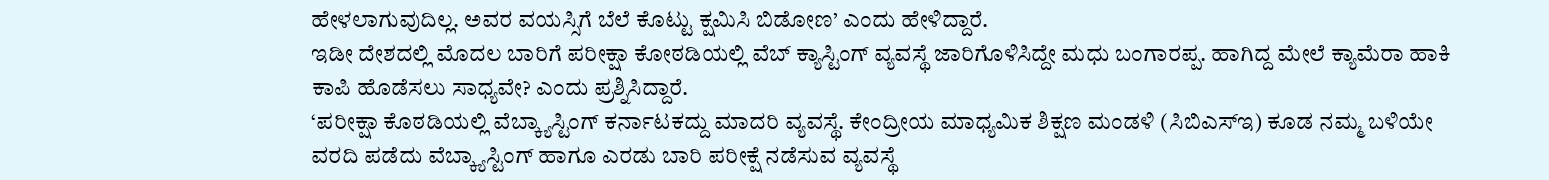ಹೇಳಲಾಗುವುದಿಲ್ಲ. ಅವರ ವಯಸ್ಸಿಗೆ ಬೆಲೆ ಕೊಟ್ಟು ಕ್ಷಮಿಸಿ ಬಿಡೋಣ’ ಎಂದು ಹೇಳಿದ್ದಾರೆ.
ಇಡೀ ದೇಶದಲ್ಲಿ ಮೊದಲ ಬಾರಿಗೆ ಪರೀಕ್ಷಾ ಕೋಠಡಿಯಲ್ಲಿ ವೆಬ್ ಕ್ಯಾಸ್ಟಿಂಗ್ ವ್ಯವಸ್ಥೆ ಜಾರಿಗೊಳಿಸಿದ್ದೇ ಮಧು ಬಂಗಾರಪ್ಪ. ಹಾಗಿದ್ದ ಮೇಲೆ ಕ್ಯಾಮೆರಾ ಹಾಕಿ ಕಾಪಿ ಹೊಡೆಸಲು ಸಾಧ್ಯವೇ? ಎಂದು ಪ್ರಶ್ನಿಸಿದ್ದಾರೆ.
‘ಪರೀಕ್ಷಾ ಕೊಠಡಿಯಲ್ಲಿ ವೆಬ್ಕ್ಯಾಸ್ಟಿಂಗ್ ಕರ್ನಾಟಕದ್ದು ಮಾದರಿ ವ್ಯವಸ್ಥೆ. ಕೇಂದ್ರೀಯ ಮಾಧ್ಯಮಿಕ ಶಿಕ್ಷಣ ಮಂಡಳಿ (ಸಿಬಿಎಸ್ಇ) ಕೂಡ ನಮ್ಮ ಬಳಿಯೇ ವರದಿ ಪಡೆದು ವೆಬ್ಕ್ಯಾಸ್ಟಿಂಗ್ ಹಾಗೂ ಎರಡು ಬಾರಿ ಪರೀಕ್ಷೆ ನಡೆಸುವ ವ್ಯವಸ್ಥೆ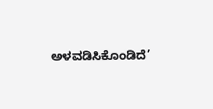ಅಳವಡಿಸಿಕೊಂಡಿದೆ’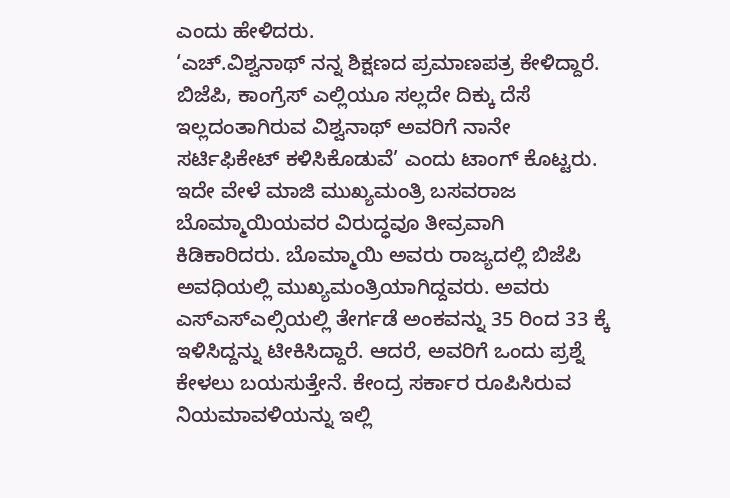ಎಂದು ಹೇಳಿದರು.
‘ಎಚ್.ವಿಶ್ವನಾಥ್ ನನ್ನ ಶಿಕ್ಷಣದ ಪ್ರಮಾಣಪತ್ರ ಕೇಳಿದ್ದಾರೆ. ಬಿಜೆಪಿ, ಕಾಂಗ್ರೆಸ್ ಎಲ್ಲಿಯೂ ಸಲ್ಲದೇ ದಿಕ್ಕು ದೆಸೆ ಇಲ್ಲದಂತಾಗಿರುವ ವಿಶ್ವನಾಥ್ ಅವರಿಗೆ ನಾನೇ ಸರ್ಟಿಫಿಕೇಟ್ ಕಳಿಸಿಕೊಡುವೆ’ ಎಂದು ಟಾಂಗ್ ಕೊಟ್ಟರು.
ಇದೇ ವೇಳೆ ಮಾಜಿ ಮುಖ್ಯಮಂತ್ರಿ ಬಸವರಾಜ ಬೊಮ್ಮಾಯಿಯವರ ವಿರುದ್ಧವೂ ತೀವ್ರವಾಗಿ ಕಿಡಿಕಾರಿದರು. ಬೊಮ್ಮಾಯಿ ಅವರು ರಾಜ್ಯದಲ್ಲಿ ಬಿಜೆಪಿ ಅವಧಿಯಲ್ಲಿ ಮುಖ್ಯಮಂತ್ರಿಯಾಗಿದ್ದವರು. ಅವರು ಎಸ್ಎಸ್ಎಲ್ಸಿಯಲ್ಲಿ ತೇರ್ಗಡೆ ಅಂಕವನ್ನು 35 ರಿಂದ 33 ಕ್ಕೆ ಇಳಿಸಿದ್ದನ್ನು ಟೀಕಿಸಿದ್ದಾರೆ. ಆದರೆ, ಅವರಿಗೆ ಒಂದು ಪ್ರಶ್ನೆ ಕೇಳಲು ಬಯಸುತ್ತೇನೆ. ಕೇಂದ್ರ ಸರ್ಕಾರ ರೂಪಿಸಿರುವ ನಿಯಮಾವಳಿಯನ್ನು ಇಲ್ಲಿ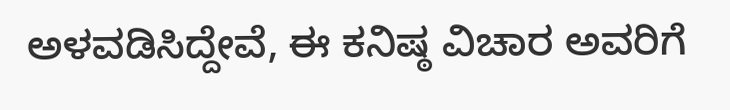ಅಳವಡಿಸಿದ್ದೇವೆ, ಈ ಕನಿಷ್ಠ ವಿಚಾರ ಅವರಿಗೆ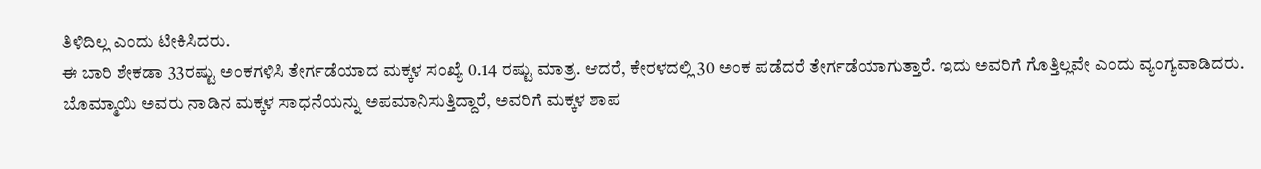ತಿಳಿದಿಲ್ಲ ಎಂದು ಟೀಕಿಸಿದರು.
ಈ ಬಾರಿ ಶೇಕಡಾ 33ರಷ್ಟು ಅಂಕಗಳಿಸಿ ತೇರ್ಗಡೆಯಾದ ಮಕ್ಕಳ ಸಂಖ್ಯೆ 0.14 ರಷ್ಟು ಮಾತ್ರ. ಆದರೆ, ಕೇರಳದಲ್ಲಿ 30 ಅಂಕ ಪಡೆದರೆ ತೇರ್ಗಡೆಯಾಗುತ್ತಾರೆ. ಇದು ಅವರಿಗೆ ಗೊತ್ತಿಲ್ಲವೇ ಎಂದು ವ್ಯಂಗ್ಯವಾಡಿದರು.
ಬೊಮ್ಮಾಯಿ ಅವರು ನಾಡಿನ ಮಕ್ಕಳ ಸಾಧನೆಯನ್ನು ಅಪಮಾನಿಸುತ್ತಿದ್ದಾರೆ, ಅವರಿಗೆ ಮಕ್ಕಳ ಶಾಪ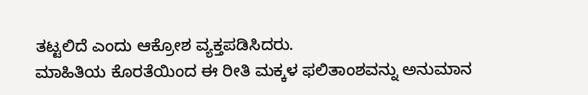ತಟ್ಟಲಿದೆ ಎಂದು ಆಕ್ರೋಶ ವ್ಯಕ್ತಪಡಿಸಿದರು.
ಮಾಹಿತಿಯ ಕೊರತೆಯಿಂದ ಈ ರೀತಿ ಮಕ್ಕಳ ಫಲಿತಾಂಶವನ್ನು ಅನುಮಾನ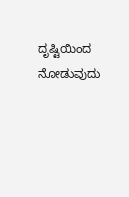ದೃಷ್ಟಿಯಿಂದ ನೋಡುವುದು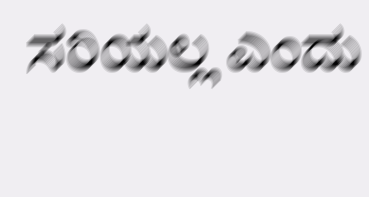ಸರಿಯಲ್ಲ ಎಂದು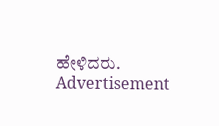ಹೇಳಿದರು.
Advertisement